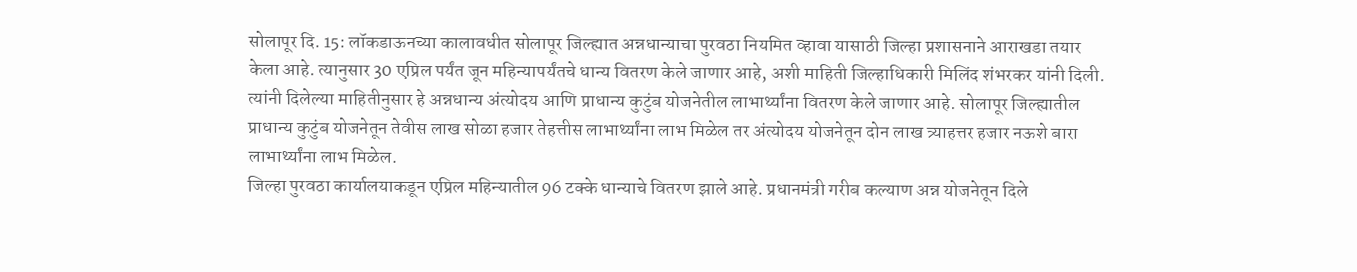सोलापूर दि. 15: लॉकडाऊनच्या कालावधीत सोलापूर जिल्ह्यात अन्नधान्याचा पुरवठा नियमित व्हावा यासाठी जिल्हा प्रशासनाने आराखडा तयार केला आहे. त्यानुसार 30 एप्रिल पर्यंत जून महिन्यापर्यंतचे धान्य वितरण केले जाणार आहे, अशी माहिती जिल्हाधिकारी मिलिंद शंभरकर यांनी दिली.
त्यांनी दिलेल्या माहितीनुसार हे अन्नधान्य अंत्योदय आणि प्राधान्य कुटुंब योजनेतील लाभार्थ्यांना वितरण केले जाणार आहे. सोलापूर जिल्ह्यातील प्राधान्य कुटुंब योजनेतून तेवीस लाख सोळा हजार तेहत्तीस लाभार्थ्यांना लाभ मिळेल तर अंत्योदय योजनेतून दोन लाख त्र्याहत्तर हजार नऊशे बारा लाभार्थ्यांना लाभ मिळेल.
जिल्हा पुरवठा कार्यालयाकडून एप्रिल महिन्यातील 96 टक्के धान्याचे वितरण झाले आहे. प्रधानमंत्री गरीब कल्याण अन्न योजनेतून दिले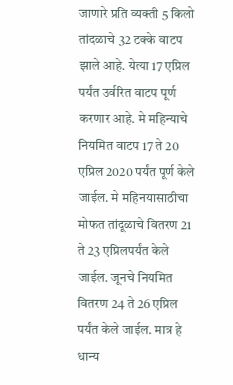जाणारे प्रति व्यक्ती 5 किलो तांदळाचे 32 टक्के वाटप झाले आहे. येत्या 17 एप्रिल पर्यंत उर्वरित वाटप पूर्ण करणार आहे. मे महिन्याचे नियमित वाटप 17 ते 20 एप्रिल 2020 पर्यंत पूर्ण केले जाईल. मे महिनयासाठीचा मोफत तांदूळाचे वितरण 21 ते 23 एप्रिलपर्यंत केले जाईल. जूनचे नियमित वितरण 24 ते 26 एप्रिल पर्यंत केले जाईल. मात्र हे धान्य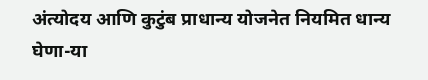अंत्योदय आणि कुटुंब प्राधान्य योजनेत नियमित धान्य घेणा-या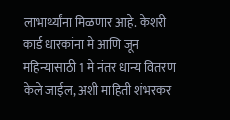लाभार्थ्यांना मिळणार आहे. केशरी कार्ड धारकांना मे आणि जून महिन्यासाठी 1 मे नंतर धान्य वितरण केले जाईल, अशी माहिती शंभरकर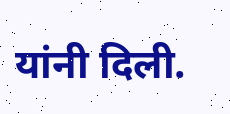यांनी दिली.